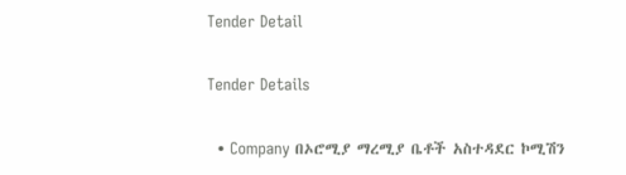Tender Detail

Tender Details

  • Company በኦሮሚያ ማረሚያ ቤቶች አስተዳደር ኮሚሽን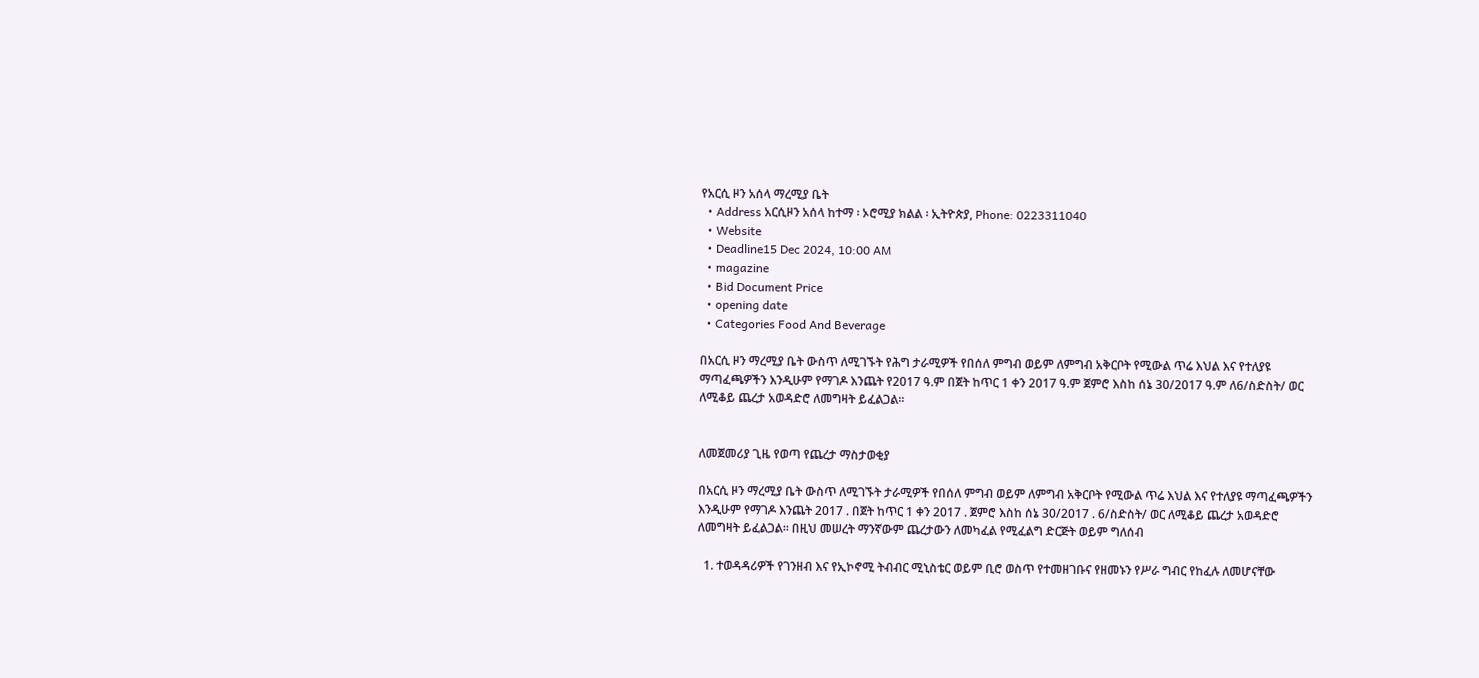የአርሲ ዞን አሰላ ማረሚያ ቤት
  • Address አርሲዞን አሰላ ከተማ ፡ ኦሮሚያ ክልል ፡ ኢትዮጵያ, Phone: 0223311040
  • Website
  • Deadline15 Dec 2024, 10:00 AM
  • magazine
  • Bid Document Price
  • opening date
  • Categories Food And Beverage

በአርሲ ዞን ማረሚያ ቤት ውስጥ ለሚገኙት የሕግ ታራሚዎች የበሰለ ምግብ ወይም ለምግብ አቅርቦት የሚውል ጥሬ እህል እና የተለያዩ ማጣፈጫዎችን እንዲሁም የማገዶ እንጨት የ2017 ዓ.ም በጀት ከጥር 1 ቀን 2017 ዓ.ም ጀምሮ እስከ ሰኔ 30/2017 ዓ.ም ለ6/ስድስት/ ወር ለሚቆይ ጨረታ አወዳድሮ ለመግዛት ይፈልጋል፡፡


ለመጀመሪያ ጊዜ የወጣ የጨረታ ማስታወቂያ

በአርሲ ዞን ማረሚያ ቤት ውስጥ ለሚገኙት ታራሚዎች የበሰለ ምግብ ወይም ለምግብ አቅርቦት የሚውል ጥሬ እህል እና የተለያዩ ማጣፈጫዎችን እንዲሁም የማገዶ እንጨት 2017 . በጀት ከጥር 1 ቀን 2017 . ጀምሮ እስከ ሰኔ 30/2017 . 6/ስድስት/ ወር ለሚቆይ ጨረታ አወዳድሮ ለመግዛት ይፈልጋል፡፡ በዚህ መሠረት ማንኛውም ጨረታውን ለመካፈል የሚፈልግ ድርጅት ወይም ግለሰብ

  1. ተወዳዳሪዎች የገንዘብ እና የኢኮኖሚ ትብብር ሚኒስቴር ወይም ቢሮ ወስጥ የተመዘገቡና የዘመኑን የሥራ ግብር የከፈሉ ለመሆናቸው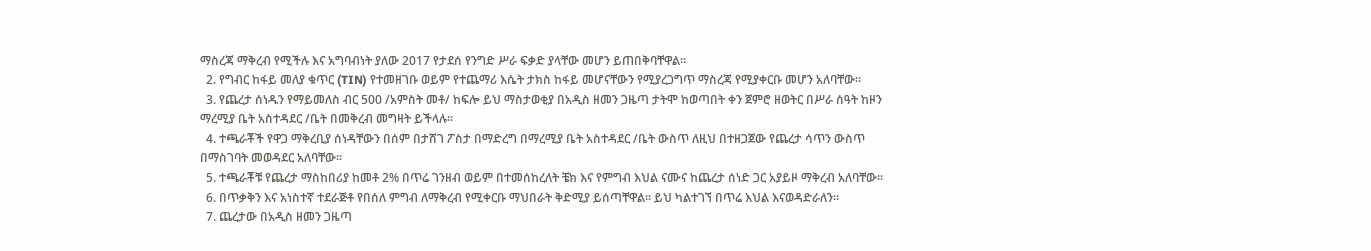ማስረጃ ማቅረብ የሚችሉ እና አግባብነት ያለው 2017 የታደሰ የንግድ ሥራ ፍቃድ ያላቸው መሆን ይጠበቅባቸዋል፡፡
  2. የግብር ከፋይ መለያ ቁጥር (TIN) የተመዘገቡ ወይም የተጨማሪ እሴት ታክስ ከፋይ መሆናቸውን የሚያረጋግጥ ማስረጃ የሚያቀርቡ መሆን አለባቸው፡፡
  3. የጨረታ ሰነዱን የማይመለስ ብር 500 /አምስት መቶ/ ከፍሎ ይህ ማስታወቂያ በአዲስ ዘመን ጋዜጣ ታትሞ ከወጣበት ቀን ጀምሮ ዘወትር በሥራ ሰዓት ከዞን ማረሚያ ቤት አስተዳደር /ቤት በመቅረብ መግዛት ይችላሉ፡፡
  4. ተጫራቾች የዋጋ ማቅረቢያ ሰነዳቸውን በሰም በታሸገ ፖስታ በማድረግ በማረሚያ ቤት አስተዳደር /ቤት ውስጥ ለዚህ በተዘጋጀው የጨረታ ሳጥን ውስጥ በማስገባት መወዳደር አለባቸው፡፡
  5. ተጫራቾቹ የጨረታ ማስከበሪያ ከመቶ 2% በጥሬ ገንዘብ ወይም በተመሰከረለት ቼክ እና የምግብ እህል ናሙና ከጨረታ ሰነድ ጋር አያይዞ ማቅረብ አለባቸው፡፡
  6. በጥቃቅን እና አነስተኛ ተደራጅቶ የበሰለ ምግብ ለማቅረብ የሚቀርቡ ማህበራት ቅድሚያ ይሰጣቸዋል፡፡ ይህ ካልተገኘ በጥሬ እህል እናወዳድራለን፡፡
  7. ጨረታው በአዲስ ዘመን ጋዜጣ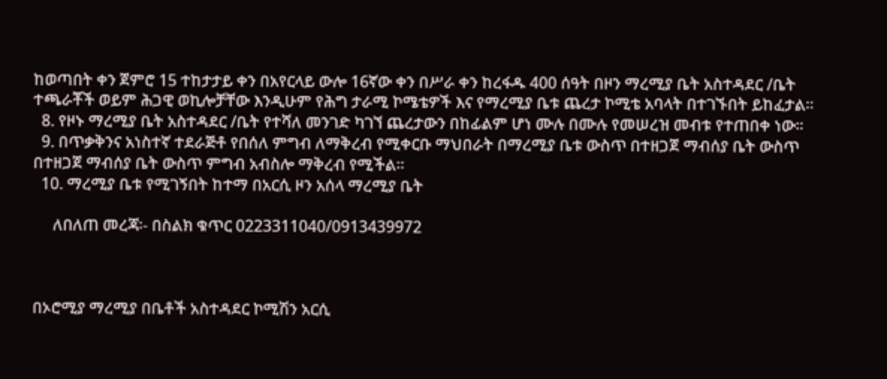ከወጣበት ቀን ጀምሮ 15 ተከታታይ ቀን በአየርላይ ውሎ 16ኛው ቀን በሥራ ቀን ከረፋዱ 400 ሰዓት በዞን ማረሚያ ቤት አስተዳደር /ቤት ተጫራቾች ወይም ሕጋዊ ወኪሎቻቸው እንዲሁም የሕግ ታራሚ ኮሜቴዎች እና የማረሚያ ቤቱ ጨረታ ኮሚቴ አባላት በተገኙበት ይከፈታል፡፡
  8. የዞኑ ማረሚያ ቤት አስተዳደር /ቤት የተሻለ መንገድ ካገኘ ጨረታውን በከፊልም ሆነ ሙሉ በሙሉ የመሠረዝ መብቱ የተጠበቀ ነው፡፡
  9. በጥቃቅንና አነስተኛ ተደራጅቶ የበሰለ ምግብ ለማቅረብ የሚቀርቡ ማህበራት በማረሚያ ቤቱ ውስጥ በተዘጋጀ ማብሰያ ቤት ውስጥ በተዘጋጀ ማብሰያ ቤት ውስጥ ምግብ አብስሎ ማቅረብ የሚችል፡፡
  10. ማረሚያ ቤቱ የሚገኝበት ከተማ በአርሲ ዞን አሰላ ማረሚያ ቤት

     ለበለጠ መረጃ፡- በስልክ ቁጥር 0223311040/0913439972



በኦሮሚያ ማረሚያ በቤቶች አስተዳደር ኮሚሽን አርሲ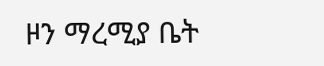ዞን ማረሚያ ቤት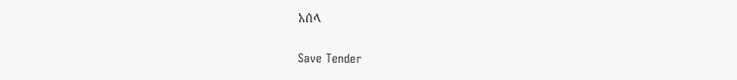አሰላ

Save Tender